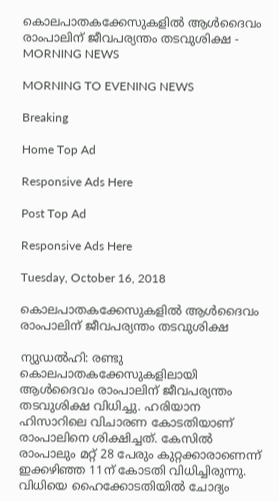കൊലപാതകക്കേസുകളില്‍ ആള്‍ദൈവം രാംപാലിന് ജീവപര്യന്തം തടവുശിക്ഷ - MORNING NEWS

MORNING TO EVENING NEWS

Breaking

Home Top Ad

Responsive Ads Here

Post Top Ad

Responsive Ads Here

Tuesday, October 16, 2018

കൊലപാതകക്കേസുകളില്‍ ആള്‍ദൈവം രാംപാലിന് ജീവപര്യന്തം തടവുശിക്ഷ

ന്യുഡല്‍ഹി: രണ്ടു കൊലപാതകക്കേസുകളിലായി ആള്‍ദൈവം രാംപാലിന് ജീവപര്യന്തം തടവുശിക്ഷ വിധിച്ചു. ഹരിയാന ഹിസാറിലെ വിചാരണ കോടതിയാണ് രാംപാലിനെ ശിക്ഷിച്ചത്. കേസില്‍ രാംപാലും മറ്റ് 28 പേരും കുറ്റക്കാരാണെന്ന് ഇക്കഴിഞ്ഞ 11ന് കോടതി വിധിച്ചിരുന്നു. വിധിയെ ഹൈക്കോടതിയില്‍ ചോദ്യം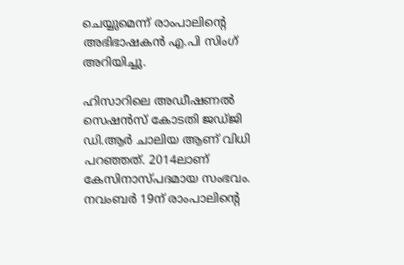ചെയ്യുമെന്ന് രാംപാലിന്റെ അഭിഭാഷകന്‍ എ.പി സിംഗ് അറിയിച്ചു.

ഹിസാറിലെ അഡീഷണല്‍ സെഷന്‍സ് കോടതി ജഡ്ജി ഡി.ആര്‍ ചാലിയ ആണ് വിധി പറഞ്ഞത്. 2014ലാണ് കേസിനാസ്പദമായ സംഭവം. നവംബര്‍ 19ന് രാംപാലിന്റെ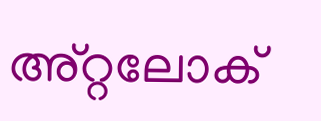അ്റ്റലോക്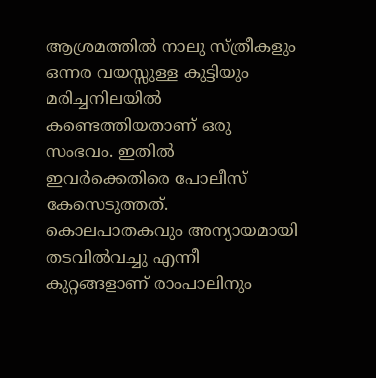ആശ്രമത്തില്‍ നാലു സ്ത്രീകളും ഒന്നര വയസ്സുള്ള കുട്ടിയും മരിച്ചനിലയില്‍ കണ്ടെത്തിയതാണ് ഒരു സംഭവം. ഇതില്‍ ഇവര്‍ക്കെതിരെ പോലീസ് കേസെടുത്തത്. കൊലപാതകവും അന്യായമായി തടവില്‍വച്ചു എന്നീ കുറ്റങ്ങളാണ് രാംപാലിനും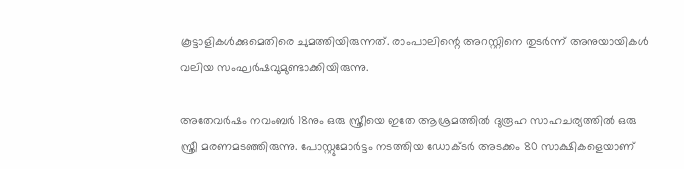കൂട്ടാളികള്‍ക്കുമെതിരെ ചുമത്തിയിരുന്നത്. രാംപാലിന്റെ അറസ്റ്റിനെ തുടര്‍ന്ന് അനുയായികള്‍ വലിയ സംഘര്‍ഷവുമുണ്ടാക്കിയിരുന്നു.

അതേവര്‍ഷം നവംബര്‍ 18നും ഒരു സ്ത്രീയെ ഇതേ ആശ്രമത്തില്‍ ദുരൂഹ സാഹചര്യത്തില്‍ ഒരു സ്ത്രീ മരണമടഞ്ഞിരുന്നു. പോസ്റ്റുമോര്‍ട്ടം നടത്തിയ ഡോക്ടര്‍ അടക്കം 80 സാക്ഷികളെയാണ്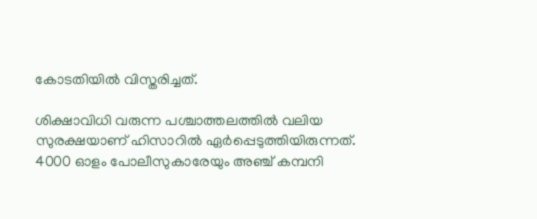കോടതിയില്‍ വിസ്തരിച്ചത്.

ശിക്ഷാവിധി വരുന്ന പശ്ചാത്തലത്തില്‍ വലിയ സുരക്ഷയാണ് ഹിസാറില്‍ ഏര്‍പ്പെടുത്തിയിരുന്നത്. 4000 ഓളം പോലീസുകാരേയും അഞ്ച് കമ്പനി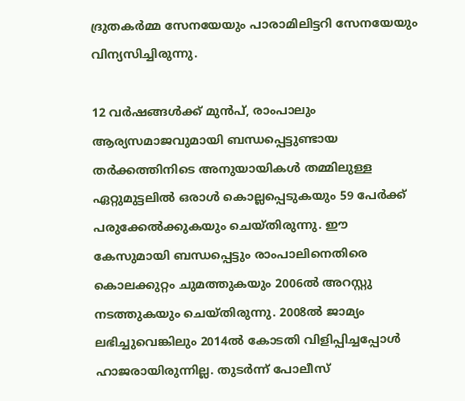ദ്രുതകര്‍മ്മ സേനയേയും പാരാമിലിട്ടറി സേനയേയും വിന്യസിച്ചിരുന്നു.

12 വര്‍ഷങ്ങള്‍ക്ക് മുന്‍പ്, രാംപാലും ആര്യസമാജവുമായി ബന്ധപ്പെട്ടുണ്ടായ തര്‍ക്കത്തിനിടെ അനുയായികള്‍ തമ്മിലുള്ള ഏറ്റുമുട്ടലില്‍ ഒരാള്‍ കൊല്ലപ്പെടുകയും 59 പേര്‍ക്ക് പരുക്കേല്‍ക്കുകയും ചെയ്തിരുന്നു. ഈ കേസുമായി ബന്ധപ്പെട്ടും രാംപാലിനെതിരെ കൊലക്കുറ്റം ചുമത്തുകയും 2006ല്‍ അറസ്റ്റു നടത്തുകയും ചെയ്തിരുന്നു. 2008ല്‍ ജാമ്യം ലഭിച്ചുവെങ്കിലും 2014ല്‍ കോടതി വിളിപ്പിച്ചപ്പോള്‍ ഹാജരായിരുന്നില്ല. തുടര്‍ന്ന് പോലീസ്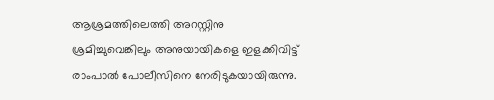ആശ്രമത്തിലെത്തി അറസ്റ്റിനു ശ്രമിച്ചുവെങ്കിലും അനുയായികളെ ഇളക്കിവിട്ട് രാംപാല്‍ പോലീസിനെ നേരിടുകയായിരുന്നു.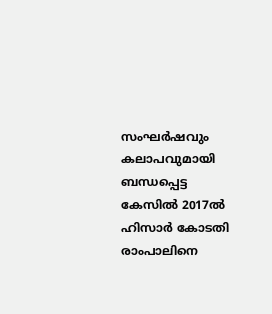സംഘര്‍ഷവും കലാപവുമായി ബന്ധപ്പെട്ട കേസില്‍ 2017ല്‍ ഹിസാര്‍ കോടതി രാംപാലിനെ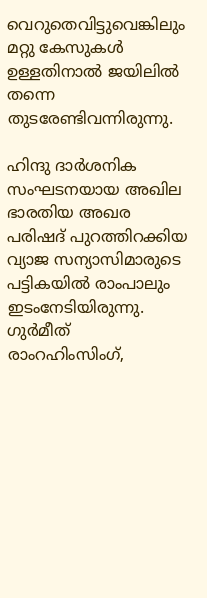വെറുതെവിട്ടുവെങ്കിലും മറ്റു കേസുകള്‍ ഉള്ളതിനാല്‍ ജയിലില്‍ തന്നെ തുടരേണ്ടിവന്നിരുന്നു.

ഹിന്ദു ദാര്‍ശനിക സംഘടനയായ അഖില ഭാരതിയ അഖര പരിഷദ് പുറത്തിറക്കിയ വ്യാജ സന്യാസിമാരുടെ പട്ടികയില്‍ രാംപാലും ഇടംനേടിയിരുന്നു. ഗുര്‍മീത് രാംറഹിംസിംഗ്,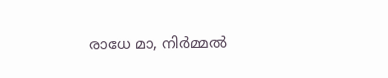രാധേ മാ, നിര്‍മ്മല്‍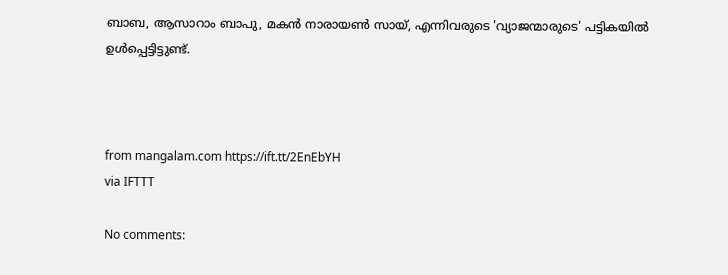ബാബ, ആസാറാം ബാപു, മകന്‍ നാരായണ്‍ സായ്, എന്നിവരുടെ 'വ്യാജന്മാരുടെ' പട്ടികയില്‍ ഉള്‍പ്പെട്ടിട്ടുണ്ട്.



from mangalam.com https://ift.tt/2EnEbYH
via IFTTT

No comments: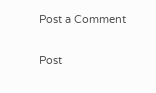Post a Comment

Post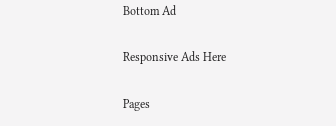Bottom Ad

Responsive Ads Here

Pages